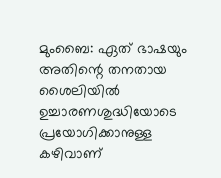മുംബൈ: ഏത് ഭാഷയും അതിന്റെ തനതായ ശൈലിയില്‍ ഉച്ചാരണശുദ്ധിയോടെ പ്രയോഗിക്കാനുള്ള കഴിവാണ്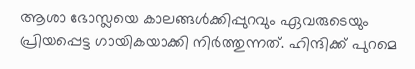ആശാ ഭോസ്ലയെ കാലങ്ങള്‍ക്കിപ്പുറവും ഏവരുടെയും പ്രിയപ്പെട്ട ഗായികയാക്കി നിര്‍ത്തുന്നത്. ഹിന്ദിക്ക് പുറമെ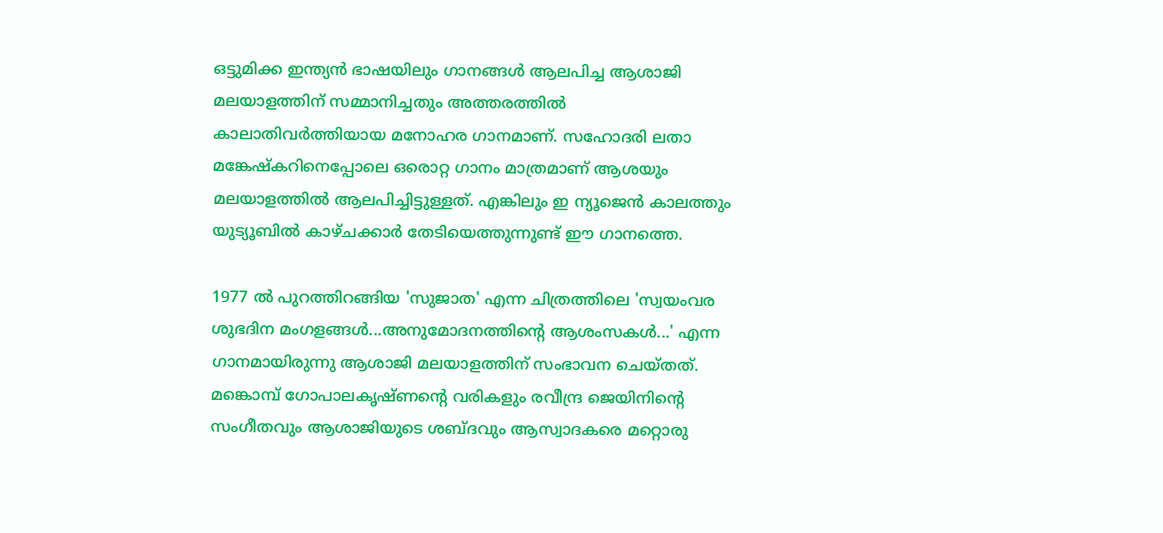ഒട്ടുമിക്ക ഇന്ത്യന്‍ ഭാഷയിലും ഗാനങ്ങള്‍ ആലപിച്ച ആശാജി മലയാളത്തിന് സമ്മാനിച്ചതും അത്തരത്തില്‍ കാലാതിവര്‍ത്തിയായ മനോഹര ഗാനമാണ്. സഹോദരി ലതാ മങ്കേഷ്‌കറിനെപ്പോലെ ഒരൊറ്റ ഗാനം മാത്രമാണ് ആശയും മലയാളത്തില്‍ ആലപിച്ചിട്ടുള്ളത്. എങ്കിലും ഇ ന്യൂജെന്‍ കാലത്തും യുട്യൂബില്‍ കാഴ്ചക്കാര്‍ തേടിയെത്തുന്നുണ്ട് ഈ ഗാനത്തെ.

1977 ല്‍ പുറത്തിറങ്ങിയ 'സുജാത' എന്ന ചിത്രത്തിലെ 'സ്വയംവര ശുഭദിന മംഗളങ്ങള്‍...അനുമോദനത്തിന്റെ ആശംസകള്‍...' എന്ന ഗാനമായിരുന്നു ആശാജി മലയാളത്തിന് സംഭാവന ചെയ്തത്. മങ്കൊമ്പ് ഗോപാലകൃഷ്ണന്റെ വരികളും രവീന്ദ്ര ജെയിനിന്റെ സംഗീതവും ആശാജിയുടെ ശബ്ദവും ആസ്വാദകരെ മറ്റൊരു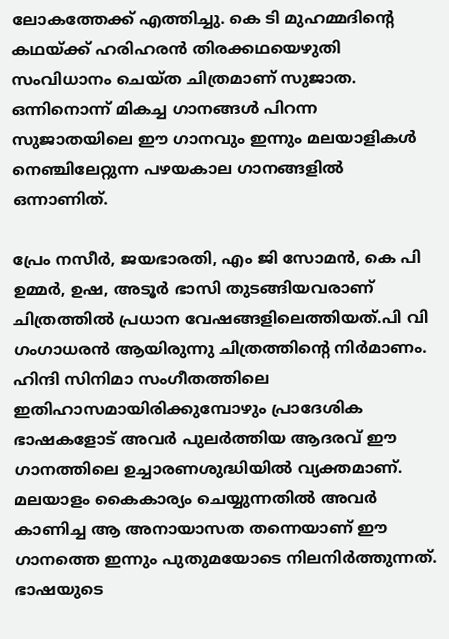ലോകത്തേക്ക് എത്തിച്ചു. കെ ടി മുഹമ്മദിന്റെ കഥയ്ക്ക് ഹരിഹരന്‍ തിരക്കഥയെഴുതി സംവിധാനം ചെയ്ത ചിത്രമാണ് സുജാത. ഒന്നിനൊന്ന് മികച്ച ഗാനങ്ങള്‍ പിറന്ന സുജാതയിലെ ഈ ഗാനവും ഇന്നും മലയാളികള്‍ നെഞ്ചിലേറ്റുന്ന പഴയകാല ഗാനങ്ങളില്‍ ഒന്നാണിത്.

പ്രേം നസീര്‍, ജയഭാരതി, എം ജി സോമന്‍, കെ പി ഉമ്മര്‍, ഉഷ, അടൂര്‍ ഭാസി തുടങ്ങിയവരാണ് ചിത്രത്തില്‍ പ്രധാന വേഷങ്ങളിലെത്തിയത്.പി വി ഗംഗാധരന്‍ ആയിരുന്നു ചിത്രത്തിന്റെ നിര്‍മാണം. ഹിന്ദി സിനിമാ സംഗീതത്തിലെ ഇതിഹാസമായിരിക്കുമ്പോഴും പ്രാദേശിക ഭാഷകളോട് അവര്‍ പുലര്‍ത്തിയ ആദരവ് ഈ ഗാനത്തിലെ ഉച്ചാരണശുദ്ധിയില്‍ വ്യക്തമാണ്. മലയാളം കൈകാര്യം ചെയ്യുന്നതില്‍ അവര്‍ കാണിച്ച ആ അനായാസത തന്നെയാണ് ഈ ഗാനത്തെ ഇന്നും പുതുമയോടെ നിലനിര്‍ത്തുന്നത്. ഭാഷയുടെ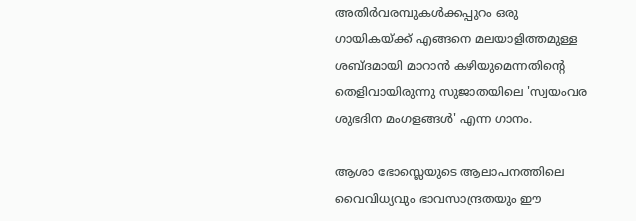അതിര്‍വരമ്പുകള്‍ക്കപ്പുറം ഒരു ഗായികയ്ക്ക് എങ്ങനെ മലയാളിത്തമുള്ള ശബ്ദമായി മാറാന്‍ കഴിയുമെന്നതിന്റെ തെളിവായിരുന്നു സുജാതയിലെ 'സ്വയംവര ശുഭദിന മംഗളങ്ങള്‍' എന്ന ഗാനം.

ആശാ ഭോസ്ലെയുടെ ആലാപനത്തിലെ വൈവിധ്യവും ഭാവസാന്ദ്രതയും ഈ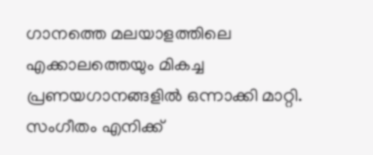ഗാനത്തെ മലയാളത്തിലെ എക്കാലത്തെയും മികച്ച പ്രണയഗാനങ്ങളില്‍ ഒന്നാക്കി മാറ്റി. സംഗീതം എനിക്ക്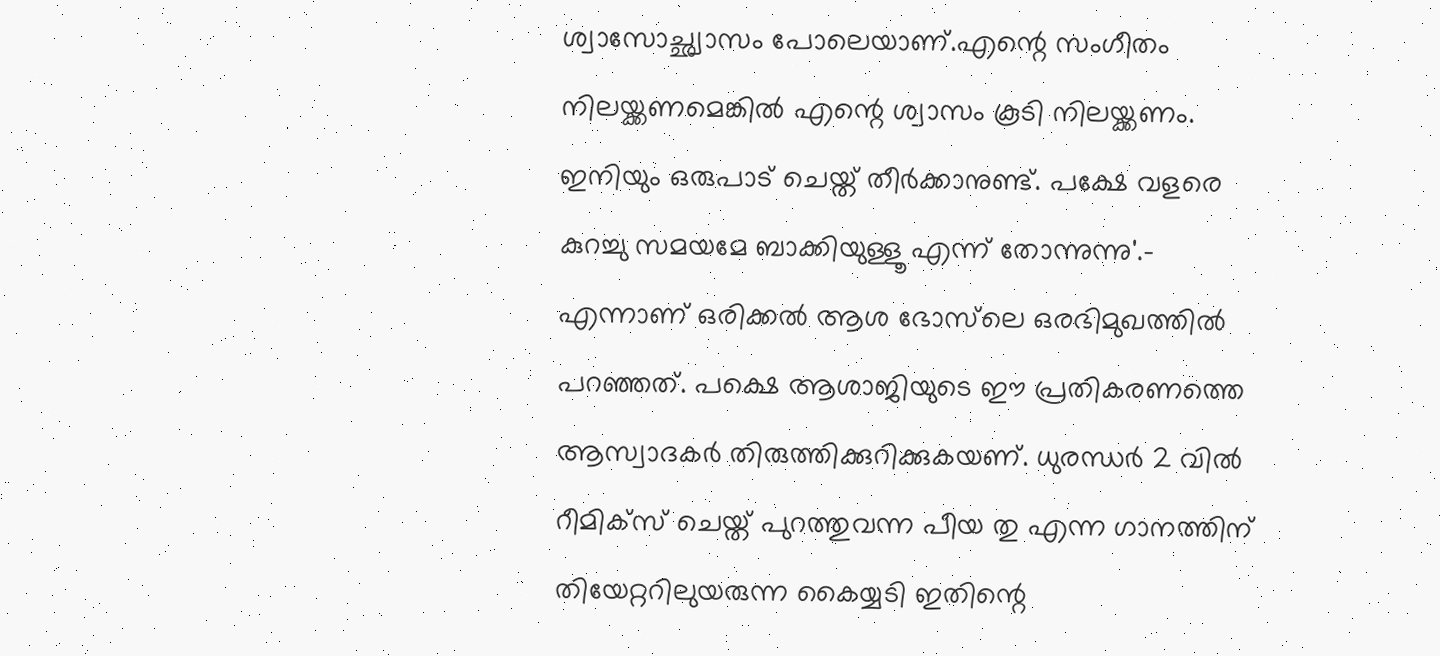ശ്വാസോച്ഛ്വാസം പോലെയാണ്.എന്റെ സംഗീതം നിലയ്ക്കണമെങ്കില്‍ എന്റെ ശ്വാസം കൂടി നിലയ്ക്കണം. ഇനിയും ഒരുപാട് ചെയ്ത് തീര്‍ക്കാനുണ്ട്. പക്ഷേ വളരെ കുറച്ചു സമയമേ ബാക്കിയുള്ളൂ എന്ന് തോന്നുന്നു'.- എന്നാണ് ഒരിക്കല്‍ ആശ ഭോസ്‌ലെ ഒരഭിമുഖത്തില്‍ പറഞ്ഞത്. പക്ഷെ ആശാജിയുടെ ഈ പ്രതികരണത്തെ ആസ്വാദകര്‍ തിരുത്തിക്കുറിക്കുകയണ്. ധുരന്ധര്‍ 2 വില്‍ റീമിക്‌സ് ചെയ്ത് പുറത്തുവന്ന പീയ തു എന്ന ഗാനത്തിന് തിയേറ്ററിലുയരുന്ന കൈയ്യടി ഇതിന്റെ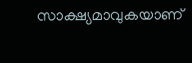സാക്ഷ്യമാവുകയാണ്